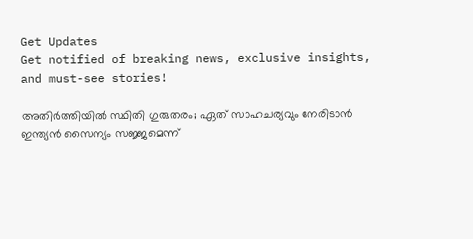Get Updates
Get notified of breaking news, exclusive insights, and must-see stories!

അതിർത്തിയിൽ സ്ഥിതി ഗുരുതരം; ഏത് സാഹചര്യവും നേരിടാൻ ഇന്ത്യൻ സൈന്യം സജ്ജമെന്ന്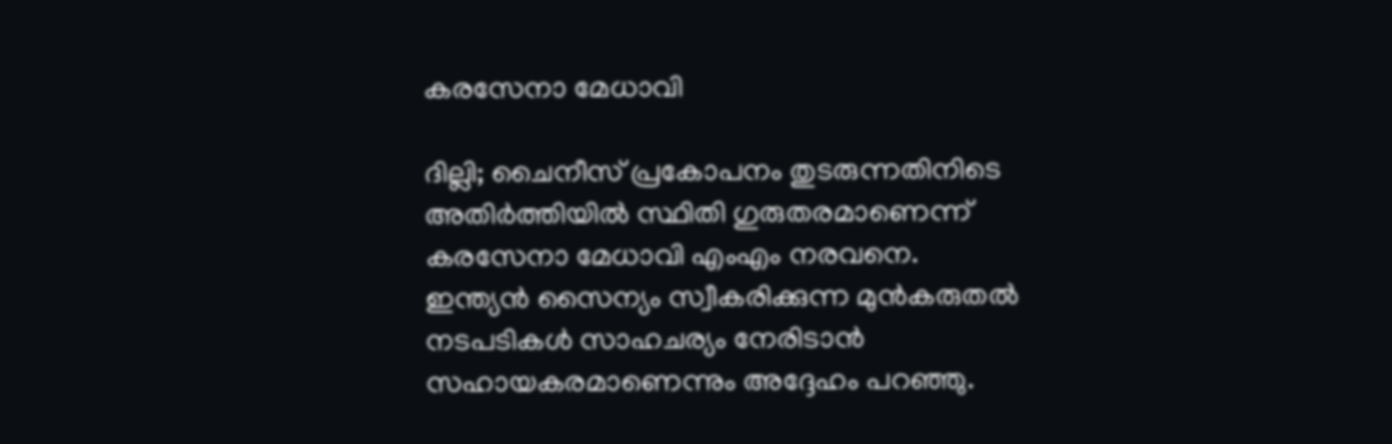കരസേനാ മേധാവി

ദില്ലി; ചൈനീസ് പ്രകോപനം തുടരുന്നതിനിടെ അതിർത്തിയിൽ സ്ഥിതി ഗുരുതരമാണെന്ന് കരസേനാ മേധാവി എംഎം നരവനെ.
ഇന്ത്യൻ സൈന്യം സ്വീകരിക്കുന്ന മുൻകരുതൽ നടപടികൾ സാഹചര്യം നേരിടാൻ സഹായകരമാണെന്നും അദ്ദേഹം പറഞ്ഞു.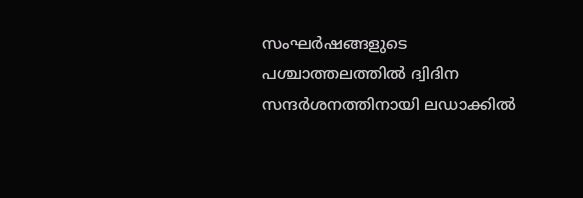സംഘർഷങ്ങളുടെ പശ്ചാത്തലത്തിൽ ദ്വിദിന സന്ദർശനത്തിനായി ലഡാക്കിൽ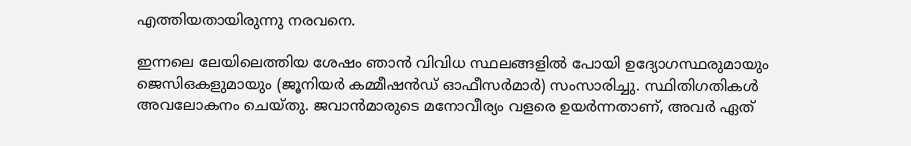എത്തിയതായിരുന്നു നരവനെ.

ഇന്നലെ ലേയിലെത്തിയ ശേഷം ഞാൻ വിവിധ സ്ഥലങ്ങളിൽ പോയി ഉദ്യോഗസ്ഥരുമായും ജെ‌സി‌ഒകളുമായും (ജൂനിയർ കമ്മീഷൻഡ് ഓഫീസർമാർ) സംസാരിച്ചു. സ്ഥിതിഗതികൾ അവലോകനം ചെയ്തു. ജവാൻമാരുടെ മനോവീര്യം വളരെ ഉയർന്നതാണ്, അവർ ഏത്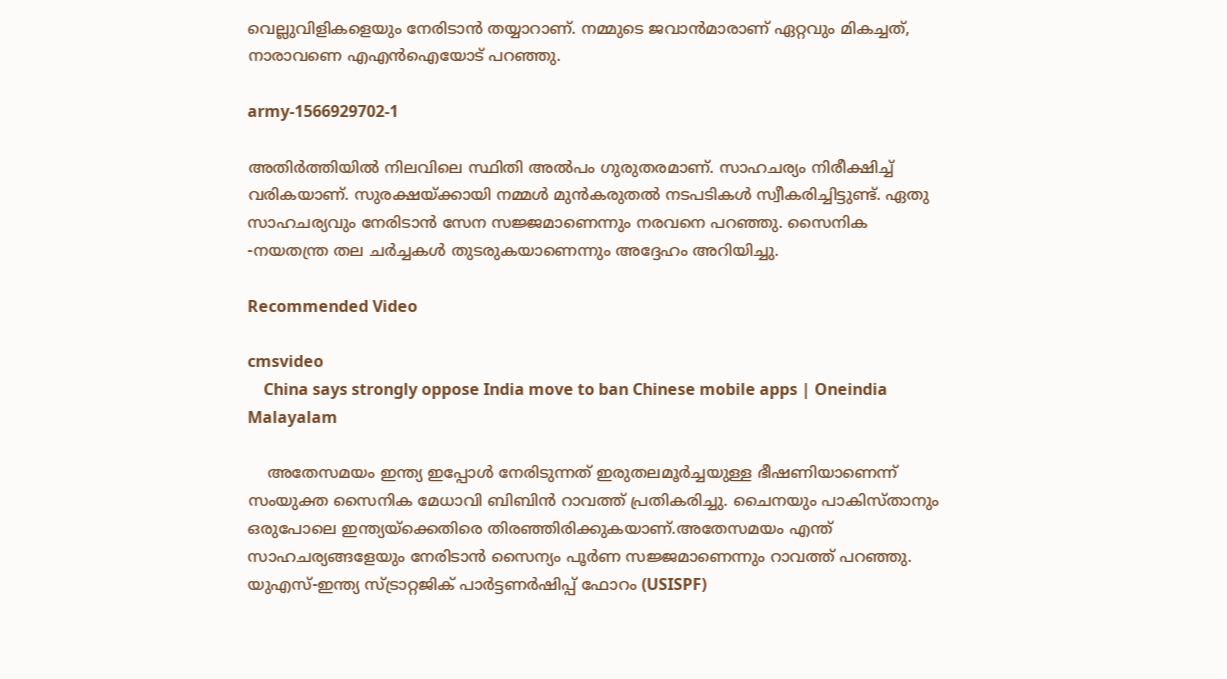വെല്ലുവിളികളെയും നേരിടാൻ തയ്യാറാണ്. നമ്മുടെ ജവാൻമാരാണ് ഏറ്റവും മികച്ചത്, നാരാവണെ എഎൻഐയോട് പറഞ്ഞു.

army-1566929702-1

അതിർത്തിയിൽ നിലവിലെ സ്ഥിതി അൽപം ഗുരുതരമാണ്. സാഹചര്യം നിരീക്ഷിച്ച് വരികയാണ്. സുരക്ഷയ്ക്കായി നമ്മൾ മുൻകരുതൽ നടപടികൾ സ്വീകരിച്ചിട്ടുണ്ട്. ഏതു സാഹചര്യവും നേരിടാൻ സേന സജ്ജമാണെന്നും നരവനെ പറഞ്ഞു. സൈനിക -നയതന്ത്ര തല ചർച്ചകൾ തുടരുകയാണെന്നും അദ്ദേഹം അറിയിച്ചു.

Recommended Video

cmsvideo
    China says strongly oppose India move to ban Chinese mobile apps | Oneindia Malayalam

    അതേസമയം ഇന്ത്യ ഇപ്പോൾ നേരിടുന്നത് ഇരുതലമൂർച്ചയുള്ള ഭീഷണിയാണെന്ന് സംയുക്ത സൈനിക മേധാവി ബിബിൻ റാവത്ത് പ്രതികരിച്ചു. ചൈനയും പാകിസ്താനും ഒരുപോലെ ഇന്ത്യയ്ക്കെതിരെ തിരഞ്ഞിരിക്കുകയാണ്.അതേസമയം എന്ത് സാഹചര്യങ്ങളേയും നേരിടാൻ സൈന്യം പൂർണ സജ്ജമാണെന്നും റാവത്ത് പറഞ്ഞു. യുഎസ്-ഇന്ത്യ സ്ട്രാറ്റജിക് പാര്‍ട്ടണര്‍ഷിപ്പ് ഫോറം (USISPF)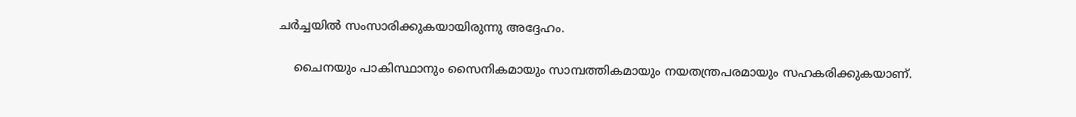ചര്‍ച്ചയിൽ സംസാരിക്കുകയായിരുന്നു അദ്ദേഹം.

    ചൈനയും പാകിസ്ഥാനും സൈനികമായും സാമ്പത്തികമായും നയതന്ത്രപരമായും സഹകരിക്കുകയാണ്.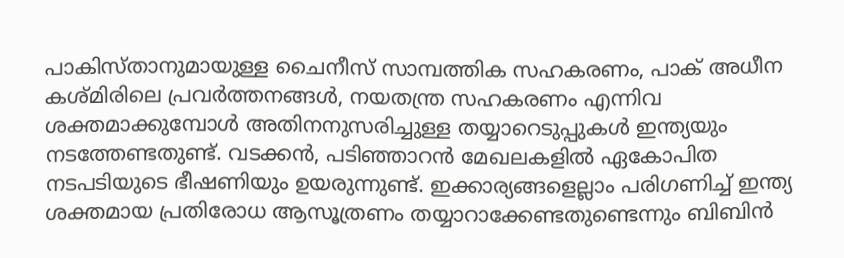പാകിസ്താനുമായുള്ള ചൈനീസ് സാമ്പത്തിക സഹകരണം, പാക് അധീന കശ്മിരിലെ പ്രവര്‍ത്തനങ്ങള്‍, നയതന്ത്ര സഹകരണം എന്നിവ ശക്തമാക്കുമ്പോള്‍ അതിനനുസരിച്ചുള്ള തയ്യാറെടുപ്പുകൾ ഇന്ത്യയും നടത്തേണ്ടതുണ്ട്. വടക്കൻ, പടിഞ്ഞാറൻ മേഖലകളിൽ ഏകോപിത നടപടിയുടെ ഭീഷണിയും ഉയരുന്നുണ്ട്. ഇക്കാര്യങ്ങളെല്ലാം പരിഗണിച്ച് ഇന്ത്യ ശക്തമായ പ്രതിരോധ ആസൂത്രണം തയ്യാറാക്കേണ്ടതുണ്ടെന്നും ബിബിൻ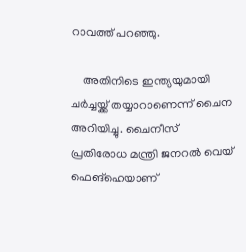റാവത്ത് പറഞ്ഞു.

    അതിനിടെ ഇന്ത്യയുമായി ചർച്ചയ്ക്ക് തയ്യാറാണെന്ന് ചൈന അറിയിച്ചു. ചൈനീസ് പ്രതിരോധ മന്ത്രി ജനറല്‍ വെയ് ഫെങ്‌ഹെയാണ്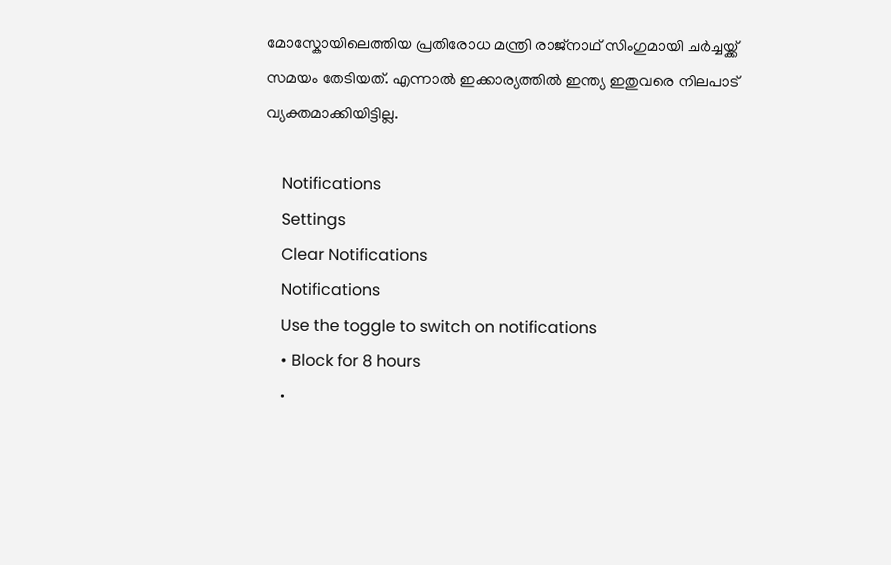മോസ്കോയിലെത്തിയ പ്രതിരോധ മന്ത്രി രാജ്നാഥ് സിംഗുമായി ചർച്ചയ്ക്ക് സമയം തേടിയത്. എന്നാൽ ഇക്കാര്യത്തിൽ ഇന്ത്യ ഇതുവരെ നിലപാട് വ്യക്തമാക്കിയിട്ടില്ല.

    Notifications
    Settings
    Clear Notifications
    Notifications
    Use the toggle to switch on notifications
    • Block for 8 hours
    •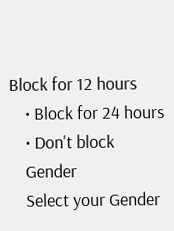Block for 12 hours
    • Block for 24 hours
    • Don't block
    Gender
    Select your Gender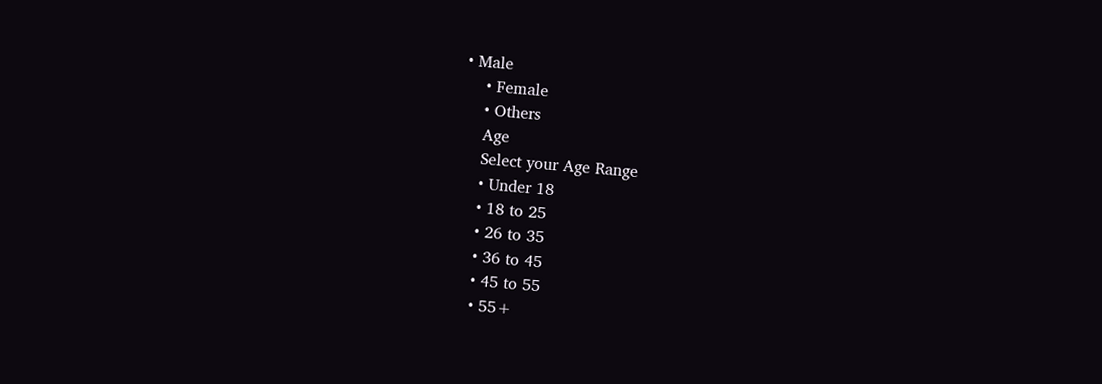• Male
    • Female
    • Others
    Age
    Select your Age Range
    • Under 18
    • 18 to 25
    • 26 to 35
    • 36 to 45
    • 45 to 55
    • 55+